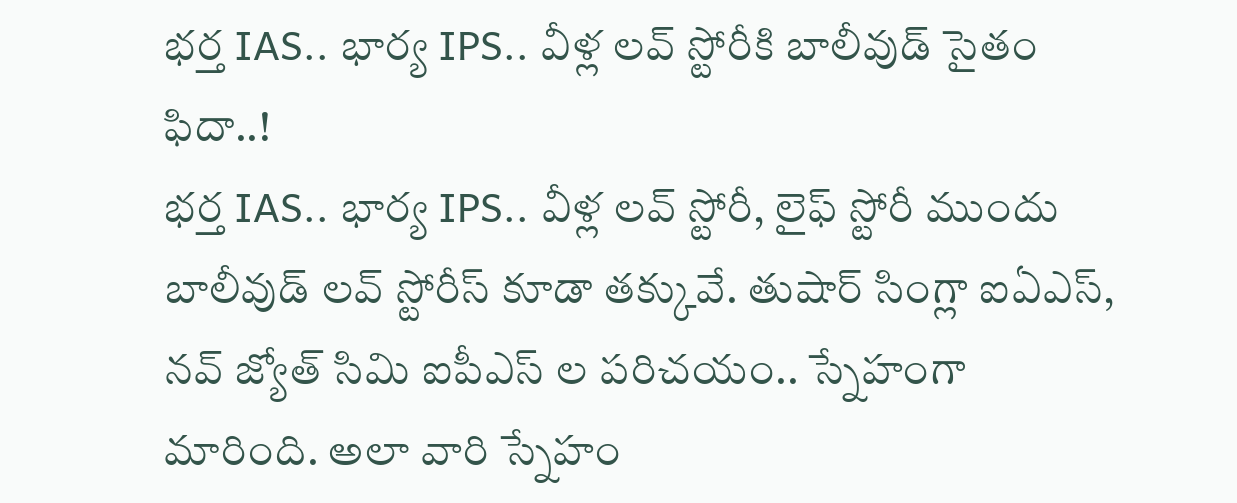భర్త IAS.. భార్య IPS.. వీళ్ల లవ్ స్టోరీకి బాలీవుడ్ సైతం ఫిదా..!
భర్త IAS.. భార్య IPS.. వీళ్ల లవ్ స్టోరీ, లైఫ్ స్టోరీ ముందు బాలీవుడ్ లవ్ స్టోరీస్ కూడా తక్కువే. తుషార్ సింగ్లా ఐఏఎస్, నవ్ జ్యోత్ సిమి ఐపీఎస్ ల పరిచయం.. స్నేహంగా మారింది. అలా వారి స్నేహం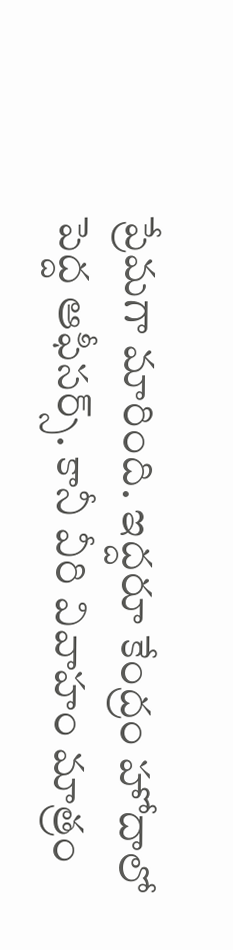ప్రేమగా మారింది. ఇద్దరూ కేంద్రం హోదాలో పెద్ద ఆఫీసర్స్. కానీ వీరి వివాహం మాత్రం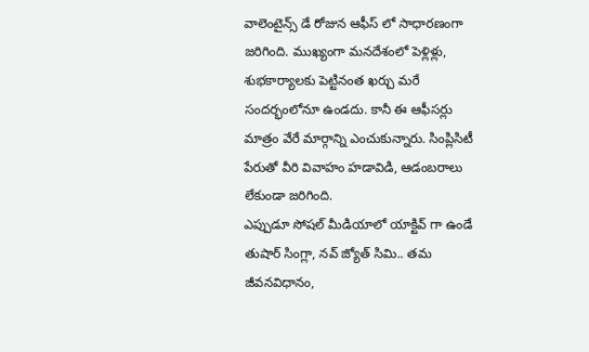వాలెంటైన్స్ డే రోజున ఆఫీస్ లో సాధారణంగా జరిగింది. ముఖ్యంగా మనదేశంలో పెళ్లిళ్లు, శుభకార్యాలకు పెట్టినంత ఖర్చు మరే సందర్భంలోనూ ఉండదు. కానీ ఈ ఆఫీసర్లు మాత్రం వేరే మార్గాన్ని ఎంచుకున్నారు. సింప్లిసిటీ పేరుతో వీరి వివాహం హడావిడి, ఆడంబరాలు లేకుండా జరిగింది.
ఎప్పుడూ సోషల్ మీడియాలో యాక్టివ్ గా ఉండే తుషార్ సింగ్లా, నవ్ జ్యోత్ సిమి.. తమ జీవనవిధానం,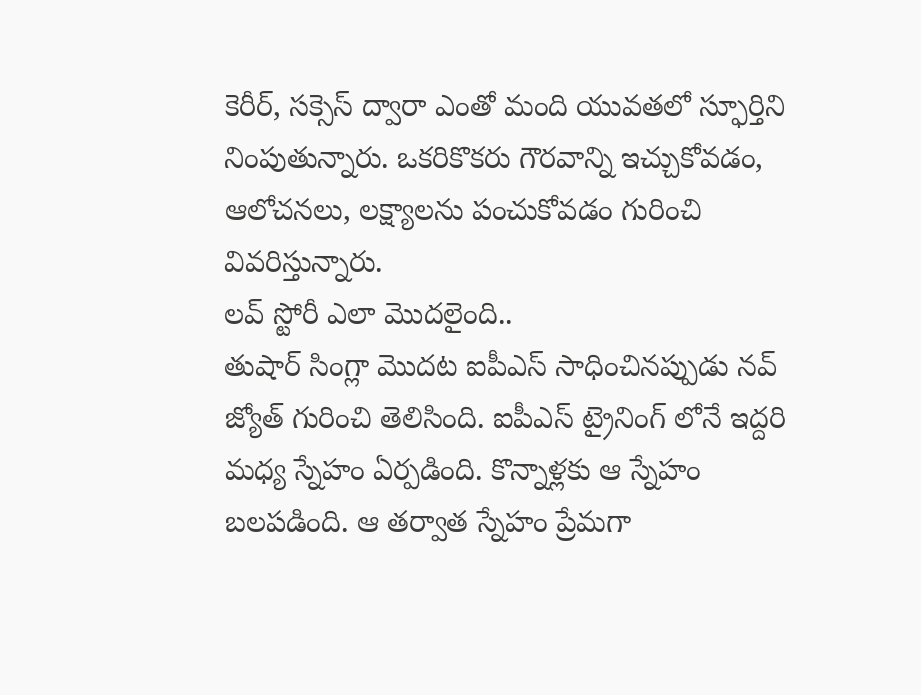కెరీర్, సక్సెస్ ద్వారా ఎంతో మంది యువతలో స్ఫూర్తిని నింపుతున్నారు. ఒకరికొకరు గౌరవాన్ని ఇచ్చుకోవడం, ఆలోచనలు, లక్ష్యాలను పంచుకోవడం గురించి వివరిస్తున్నారు.
లవ్ స్టోరీ ఎలా మొదలైంది..
తుషార్ సింగ్లా మొదట ఐపీఎస్ సాధించినప్పుడు నవ్ జ్యోత్ గురించి తెలిసింది. ఐపీఎస్ ట్రైనింగ్ లోనే ఇద్దరి మధ్య స్నేహం ఏర్పడింది. కొన్నాళ్లకు ఆ స్నేహం బలపడింది. ఆ తర్వాత స్నేహం ప్రేమగా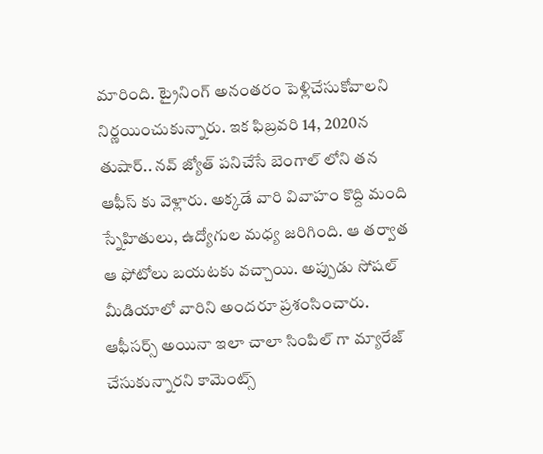మారింది. ట్రైనింగ్ అనంతరం పెళ్లిచేసుకోవాలని నిర్ణయించుకున్నారు. ఇక ఫిబ్రవరి 14, 2020న తుషార్.. నవ్ జ్యోత్ పనిచేసే బెంగాల్ లోని తన ఆఫీస్ కు వెళ్లారు. అక్కడే వారి వివాహం కొద్ది మంది స్నేహితులు, ఉద్యోగుల మధ్య జరిగింది. ఆ తర్వాత ఆ ఫోటోలు బయటకు వచ్చాయి. అప్పుడు సోషల్ మీడియాలో వారిని అందరూ ప్రశంసించారు. ఆఫీసర్స్ అయినా ఇలా చాలా సింపిల్ గా మ్యారేజ్ చేసుకున్నారని కామెంట్స్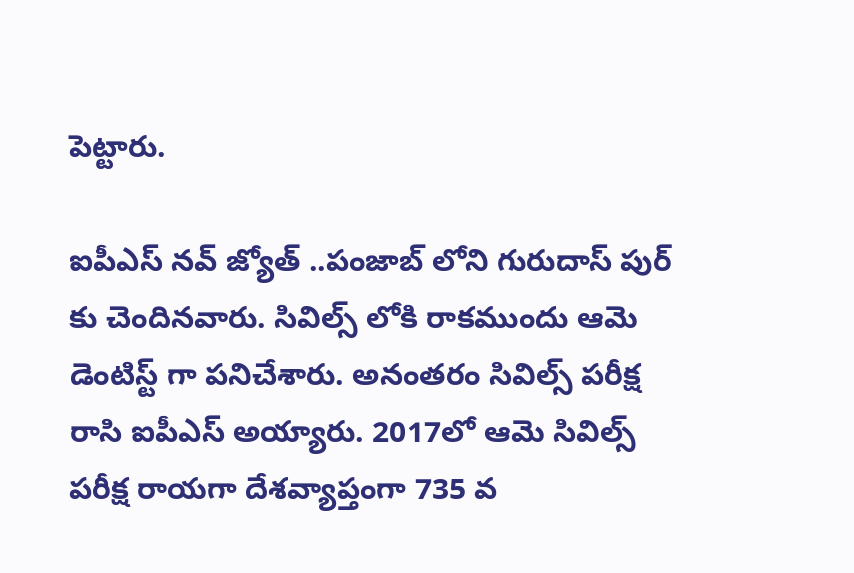పెట్టారు.

ఐపీఎస్ నవ్ జ్యోత్ ..పంజాబ్ లోని గురుదాస్ పుర్ కు చెందినవారు. సివిల్స్ లోకి రాకముందు ఆమె డెంటిస్ట్ గా పనిచేశారు. అనంతరం సివిల్స్ పరీక్ష రాసి ఐపీఎస్ అయ్యారు. 2017లో ఆమె సివిల్స్ పరీక్ష రాయగా దేశవ్యాప్తంగా 735 వ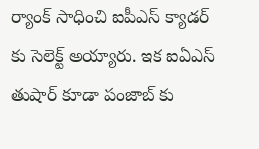ర్యాంక్ సాధించి ఐపీఎస్ క్యాడర్ కు సెలెక్ట్ అయ్యారు. ఇక ఐఏఎస్ తుషార్ కూడా పంజాబ్ కు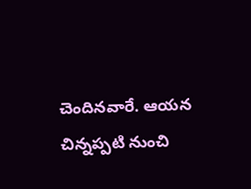చెందినవారే. ఆయన చిన్నప్పటి నుంచి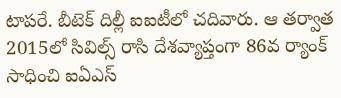టాపరే. బీటెక్ దిల్లీ ఐఐటీలో చదివారు. ఆ తర్వాత 2015లో సివిల్స్ రాసి దేశవ్యాప్తంగా 86వ ర్యాంక్ సాధించి ఐఏఎస్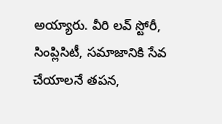అయ్యారు. వీరి లవ్ స్టోరీ, సింప్లిసిటీ, సమాజానికి సేవ చేయాలనే తపన,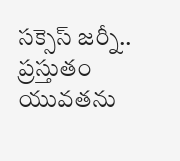సక్సెస్ జర్నీ.. ప్రస్తుతం యువతను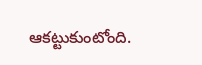ఆకట్టుకుంటోంది.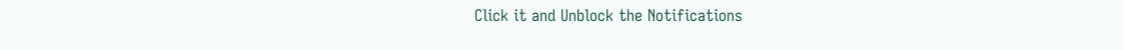Click it and Unblock the Notifications